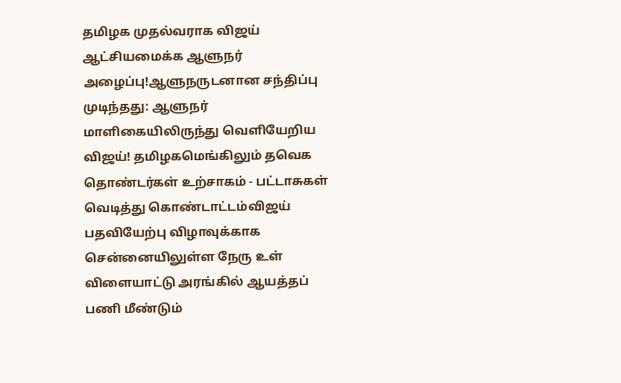தமிழக முதல்வராக விஜய் ஆட்சியமைக்க ஆளுநர் அழைப்பு!ஆளுநருடனான சந்திப்பு முடிந்தது: ஆளுநர் மாளிகையிலிருந்து வெளியேறிய விஜய்! தமிழகமெங்கிலும் தவெக தொண்டர்கள் உற்சாகம் - பட்டாசுகள் வெடித்து கொண்டாட்டம்விஜய் பதவியேற்பு விழாவுக்காக சென்னையிலுள்ள நேரு உள் விளையாட்டு அரங்கில் ஆயத்தப் பணி மீண்டும்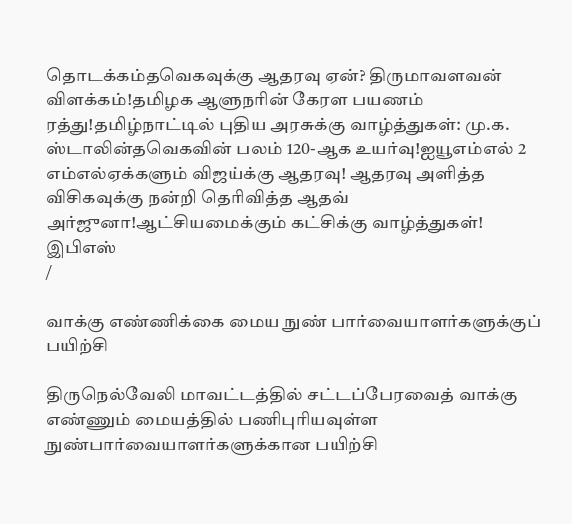தொடக்கம்தவெகவுக்கு ஆதரவு ஏன்? திருமாவளவன் விளக்கம்!தமிழக ஆளுநரின் கேரள பயணம் ரத்து!தமிழ்நாட்டில் புதிய அரசுக்கு வாழ்த்துகள்: மு.க. ஸ்டாலின்தவெகவின் பலம் 120-ஆக உயர்வு!ஐயூஎம்எல் 2 எம்எல்ஏக்களும் விஜய்க்கு ஆதரவு! ஆதரவு அளித்த விசிகவுக்கு நன்றி தெரிவித்த ஆதவ் அர்ஜுனா!ஆட்சியமைக்கும் கட்சிக்கு வாழ்த்துகள்! இபிஎஸ்
/

வாக்கு எண்ணிக்கை மைய நுண் பார்வையாளர்களுக்குப் பயிற்சி

திருநெல்வேலி மாவட்டத்தில் சட்டப்பேரவைத் வாக்கு எண்ணும் மையத்தில் பணிபுரியவுள்ள நுண்பார்வையாளர்களுக்கான பயிற்சி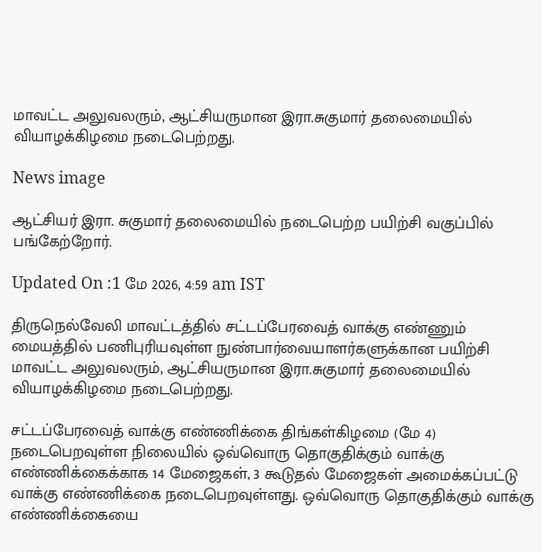மாவட்ட அலுவலரும், ஆட்சியருமான இரா.சுகுமார் தலைமையில் வியாழக்கிழமை நடைபெற்றது.

News image

ஆட்சியர் இரா. சுகுமார் தலைமையில் நடைபெற்ற பயிற்சி வகுப்பில் பங்கேற்றோர்.

Updated On :1 மே 2026, 4:59 am IST

திருநெல்வேலி மாவட்டத்தில் சட்டப்பேரவைத் வாக்கு எண்ணும் மையத்தில் பணிபுரியவுள்ள நுண்பார்வையாளர்களுக்கான பயிற்சி மாவட்ட அலுவலரும், ஆட்சியருமான இரா.சுகுமார் தலைமையில் வியாழக்கிழமை நடைபெற்றது.

சட்டப்பேரவைத் வாக்கு எண்ணிக்கை திங்கள்கிழமை (மே 4) நடைபெறவுள்ள நிலையில் ஒவ்வொரு தொகுதிக்கும் வாக்கு எண்ணிக்கைக்காக 14 மேஜைகள், 3 கூடுதல் மேஜைகள் அமைக்கப்பட்டு வாக்கு எண்ணிக்கை நடைபெறவுள்ளது. ஒவ்வொரு தொகுதிக்கும் வாக்கு எண்ணிக்கையை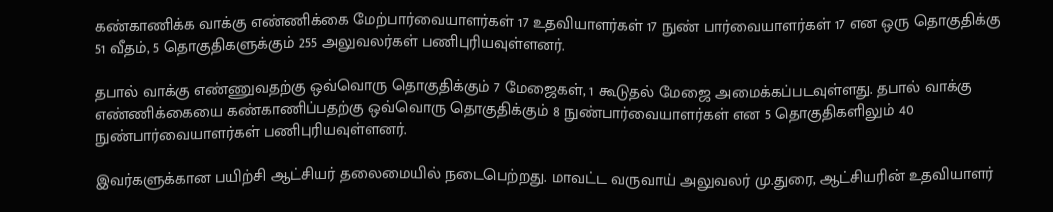கண்காணிக்க வாக்கு எண்ணிக்கை மேற்பார்வையாளர்கள் 17 உதவியாளர்கள் 17 நுண் பார்வையாளர்கள் 17 என ஒரு தொகுதிக்கு 51 வீதம், 5 தொகுதிகளுக்கும் 255 அலுவலர்கள் பணிபுரியவுள்ளனர்.

தபால் வாக்கு எண்ணுவதற்கு ஒவ்வொரு தொகுதிக்கும் 7 மேஜைகள், 1 கூடுதல் மேஜை அமைக்கப்படவுள்ளது. தபால் வாக்கு எண்ணிக்கையை கண்காணிப்பதற்கு ஒவ்வொரு தொகுதிக்கும் 8 நுண்பார்வையாளர்கள் என 5 தொகுதிகளிலும் 40 நுண்பார்வையாளர்கள் பணிபுரியவுள்ளனர்.

இவர்களுக்கான பயிற்சி ஆட்சியர் தலைமையில் நடைபெற்றது. மாவட்ட வருவாய் அலுவலர் மு.துரை, ஆட்சியரின் உதவியாளர்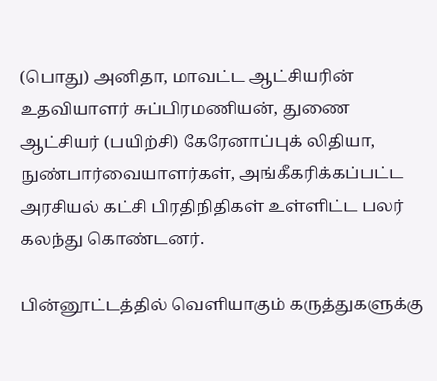(பொது) அனிதா, மாவட்ட ஆட்சியரின் உதவியாளர் சுப்பிரமணியன், துணை ஆட்சியர் (பயிற்சி) கேரேனாப்புக் லிதியா, நுண்பார்வையாளர்கள், அங்கீகரிக்கப்பட்ட அரசியல் கட்சி பிரதிநிதிகள் உள்ளிட்ட பலர் கலந்து கொண்டனர்.

பின்னூட்டத்தில் வெளியாகும் கருத்துகளுக்கு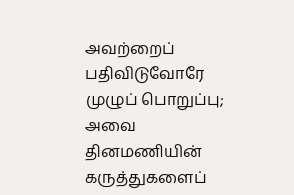அவற்றைப் பதிவிடுவோரே முழுப் பொறுப்பு; அவை தினமணியின் கருத்துகளைப்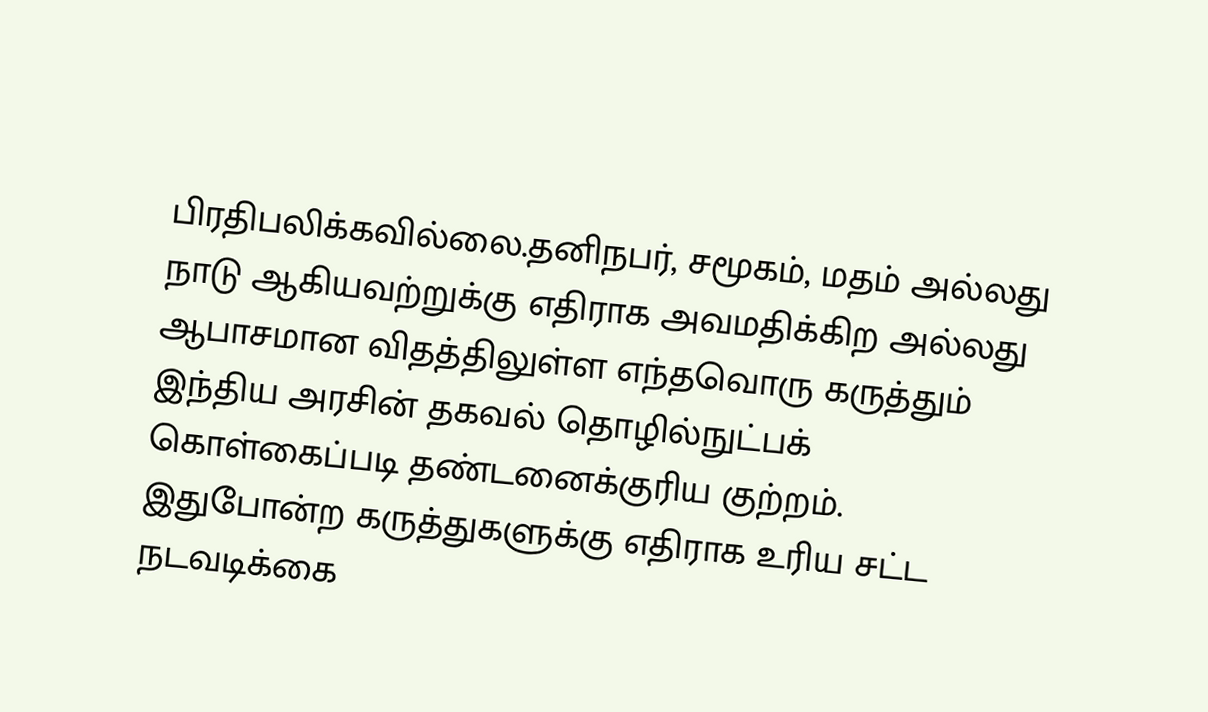பிரதிபலிக்கவில்லை.தனிநபர், சமூகம், மதம் அல்லது நாடு ஆகியவற்றுக்கு எதிராக அவமதிக்கிற அல்லது ஆபாசமான விதத்திலுள்ள எந்தவொரு கருத்தும் இந்திய அரசின் தகவல் தொழில்நுட்பக் கொள்கைப்படி தண்டனைக்குரிய குற்றம். இதுபோன்ற கருத்துகளுக்கு எதிராக உரிய சட்ட நடவடிக்கை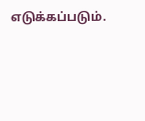எடுக்கப்படும்.